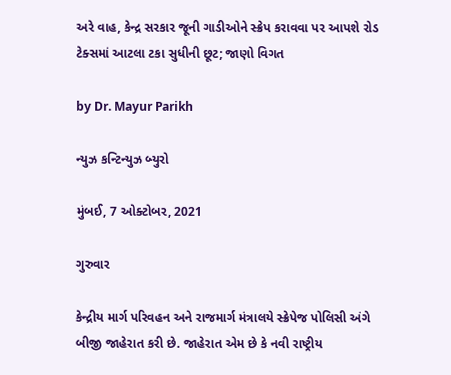અરે વાહ, કેન્દ્ર સરકાર જૂની ગાડીઓને સ્ક્રેપ કરાવવા પર આપશે રોડ ટેક્સમાં આટલા ટકા સુધીની છૂટ; જાણો વિગત

by Dr. Mayur Parikh

ન્યુઝ કન્ટિન્યુઝ બ્યુરો

મુંબઈ, 7 ઓક્ટોબર, 2021

ગુરુવાર

કેન્દ્રીય માર્ગ પરિવહન અને રાજમાર્ગ મંત્રાલયે સ્ક્રેપેજ પોલિસી અંગે બીજી જાહેરાત કરી છે. જાહેરાત એમ છે કે નવી રાષ્ટ્રીય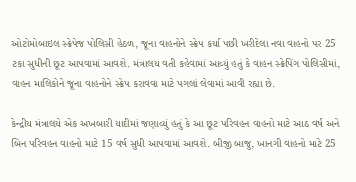ઓટોમોબાઇલ સ્ક્રેપેજ પોલિસી હેઠળ, જૂના વાહનોને સ્ક્રેપ કર્યા પછી ખરીદેલા નવા વાહનો પર 25 ટકા સુધીની છૂટ આપવામાં આવશે. મંત્રાલય વતી કહેવામાં આવ્યું હતું કે વાહન સ્ક્રેપિંગ પોલિસીમાં, વાહન માલિકોને જૂના વાહનોને સ્ક્રેપ કરાવવા માટે પગલાં લેવામાં આવી રહ્યા છે.

કેન્દ્રીય મંત્રાલયે એક અખબારી યાદીમાં જણાવ્યું હતું કે આ છૂટ પરિવહન વાહનો માટે આઠ વર્ષ અને બિન પરિવહન વાહનો માટે 15 વર્ષ સુધી આપવામાં આવશે. બીજી બાજુ, ખાનગી વાહનો માટે 25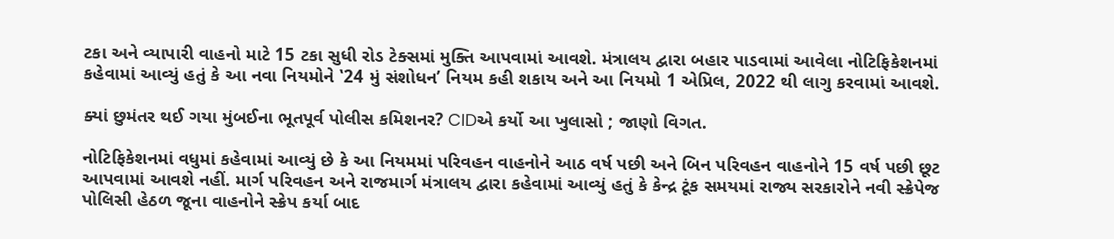ટકા અને વ્યાપારી વાહનો માટે 15 ટકા સુધી રોડ ટેક્સમાં મુક્તિ આપવામાં આવશે. મંત્રાલય દ્વારા બહાર પાડવામાં આવેલા નોટિફિકેશનમાં કહેવામાં આવ્યું હતું કે આ નવા નિયમોને ‛24 મું સંશોધન’ નિયમ કહી શકાય અને આ નિયમો 1 એપ્રિલ, 2022 થી લાગુ કરવામાં આવશે.

ક્યાં છુમંતર થઈ ગયા મુંબઈના ભૂતપૂર્વ પોલીસ કમિશનર? CIDએ કર્યો આ ખુલાસો ; જાણો વિગત.

નોટિફિકેશનમાં વધુમાં કહેવામાં આવ્યું છે કે આ નિયમમાં પરિવહન વાહનોને આઠ વર્ષ પછી અને બિન પરિવહન વાહનોને 15 વર્ષ પછી છૂટ આપવામાં આવશે નહીં. માર્ગ પરિવહન અને રાજમાર્ગ મંત્રાલય દ્વારા કહેવામાં આવ્યું હતું કે કેન્દ્ર ટૂંક સમયમાં રાજ્ય સરકારોને નવી સ્ક્રેપેજ પોલિસી હેઠળ જૂના વાહનોને સ્ક્રેપ કર્યા બાદ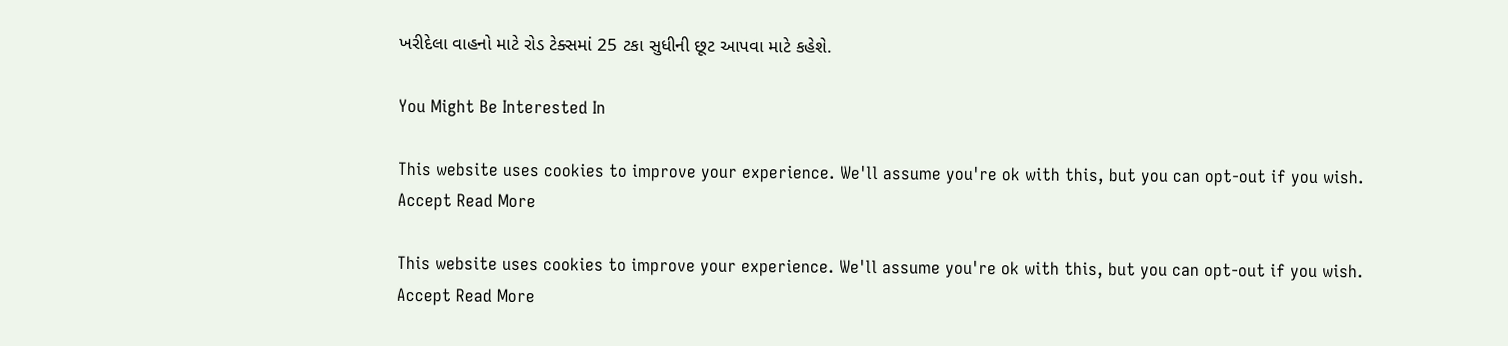ખરીદેલા વાહનો માટે રોડ ટેક્સમાં 25 ટકા સુધીની છૂટ આપવા માટે કહેશે.

You Might Be Interested In

This website uses cookies to improve your experience. We'll assume you're ok with this, but you can opt-out if you wish. Accept Read More

This website uses cookies to improve your experience. We'll assume you're ok with this, but you can opt-out if you wish. Accept Read More